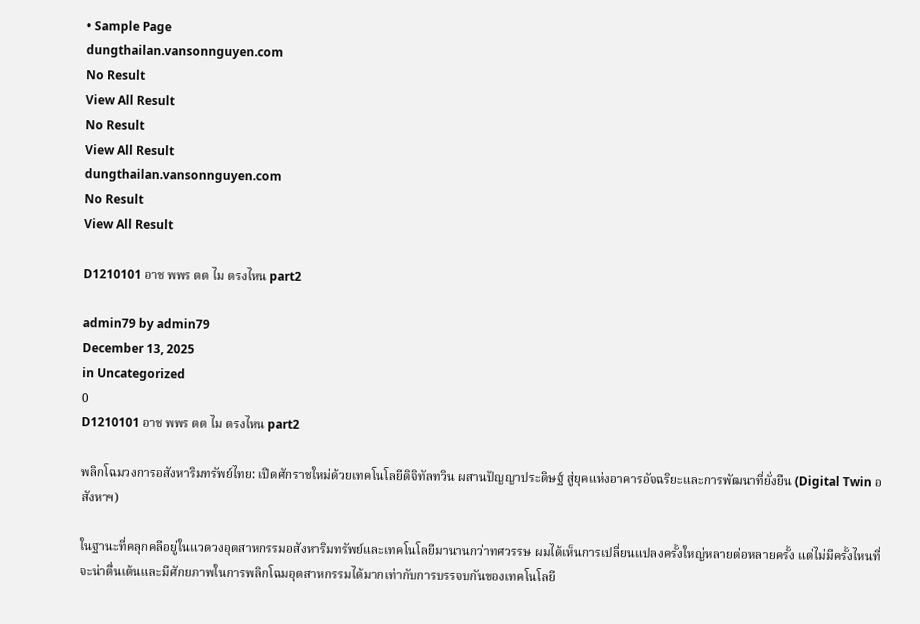• Sample Page
dungthailan.vansonnguyen.com
No Result
View All Result
No Result
View All Result
dungthailan.vansonnguyen.com
No Result
View All Result

D1210101 อาช พพร ตต ไม ตรงไหน part2

admin79 by admin79
December 13, 2025
in Uncategorized
0
D1210101 อาช พพร ตต ไม ตรงไหน part2

พลิกโฉมวงการอสังหาริมทรัพย์ไทย: เปิดศักราชใหม่ด้วยเทคโนโลยีดิจิทัลทวิน ผสานปัญญาประดิษฐ์ สู่ยุคแห่งอาคารอัจฉริยะและการพัฒนาที่ยั่งยืน (Digital Twin อสังหาฯ)

ในฐานะที่คลุกคลีอยู่ในแวดวงอุตสาหกรรมอสังหาริมทรัพย์และเทคโนโลยีมานานกว่าทศวรรษ ผมได้เห็นการเปลี่ยนแปลงครั้งใหญ่หลายต่อหลายครั้ง แต่ไม่มีครั้งไหนที่จะน่าตื่นเต้นและมีศักยภาพในการพลิกโฉมอุตสาหกรรมได้มากเท่ากับการบรรจบกันของเทคโนโลยี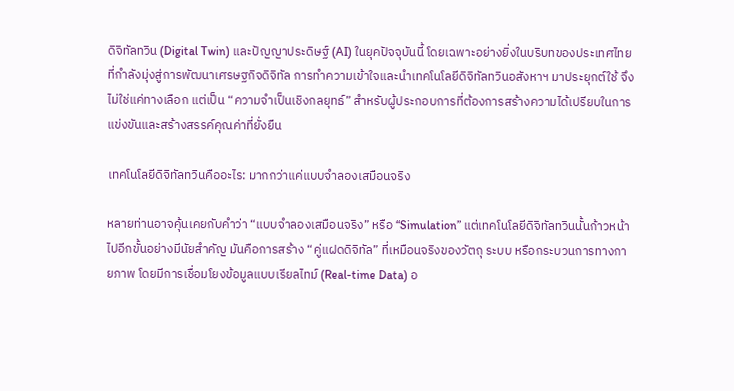ดิจิทัลทวิน (Digital Twin) และปัญญาประดิษฐ์ (AI) ในยุคปัจจุบันนี้ โดยเฉพาะอย่างยิ่งในบริบทของประเทศไทยที่กำลังมุ่งสู่การพัฒนาเศรษฐกิจดิจิทัล การทำความเข้าใจและนำเทคโนโลยีดิจิทัลทวินอสังหาฯ มาประยุกต์ใช้ จึงไม่ใช่แค่ทางเลือก แต่เป็น “ความจำเป็นเชิงกลยุทธ์” สำหรับผู้ประกอบการที่ต้องการสร้างความได้เปรียบในการแข่งขันและสร้างสรรค์คุณค่าที่ยั่งยืน

เทคโนโลยีดิจิทัลทวินคืออะไร: มากกว่าแค่แบบจำลองเสมือนจริง

หลายท่านอาจคุ้นเคยกับคำว่า “แบบจำลองเสมือนจริง” หรือ “Simulation” แต่เทคโนโลยีดิจิทัลทวินนั้นก้าวหน้าไปอีกขั้นอย่างมีนัยสำคัญ มันคือการสร้าง “คู่แฝดดิจิทัล” ที่เหมือนจริงของวัตถุ ระบบ หรือกระบวนการทางกายภาพ โดยมีการเชื่อมโยงข้อมูลแบบเรียลไทม์ (Real-time Data) อ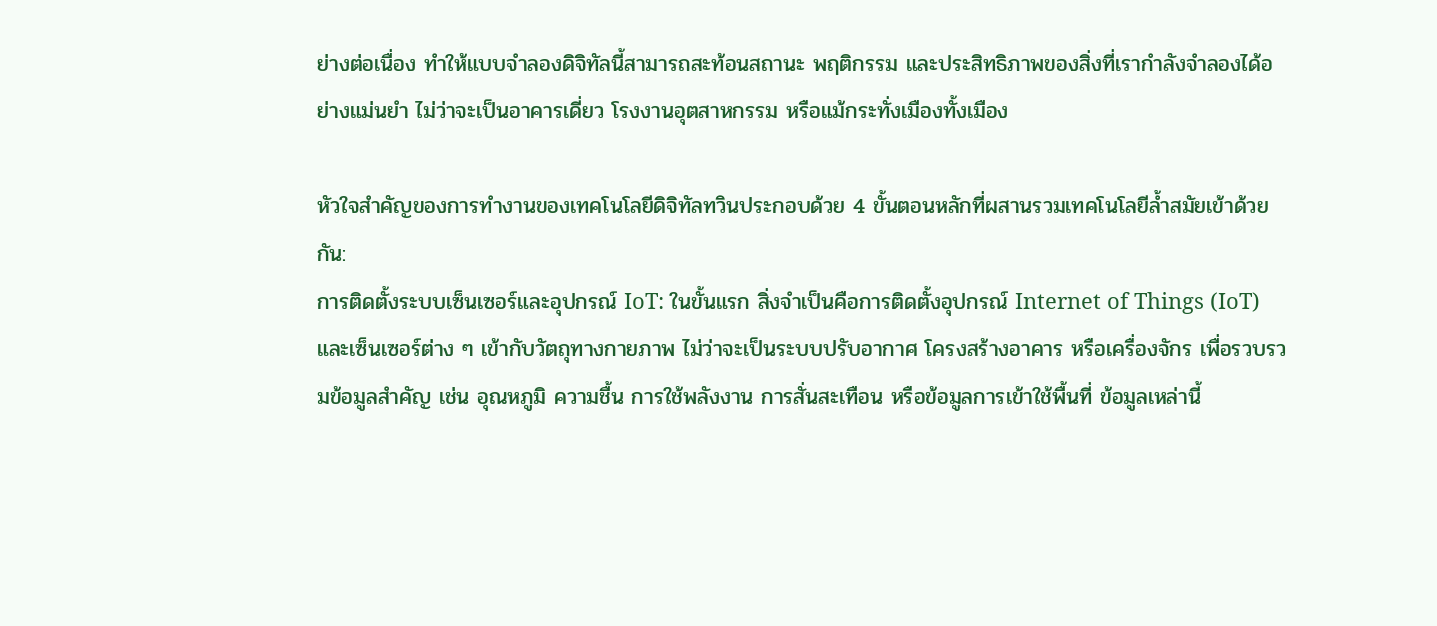ย่างต่อเนื่อง ทำให้แบบจำลองดิจิทัลนี้สามารถสะท้อนสถานะ พฤติกรรม และประสิทธิภาพของสิ่งที่เรากำลังจำลองได้อย่างแม่นยำ ไม่ว่าจะเป็นอาคารเดี่ยว โรงงานอุตสาหกรรม หรือแม้กระทั่งเมืองทั้งเมือง

หัวใจสำคัญของการทำงานของเทคโนโลยีดิจิทัลทวินประกอบด้วย 4 ขั้นตอนหลักที่ผสานรวมเทคโนโลยีล้ำสมัยเข้าด้วยกัน:
การติดตั้งระบบเซ็นเซอร์และอุปกรณ์ IoT: ในขั้นแรก สิ่งจำเป็นคือการติดตั้งอุปกรณ์ Internet of Things (IoT) และเซ็นเซอร์ต่าง ๆ เข้ากับวัตถุทางกายภาพ ไม่ว่าจะเป็นระบบปรับอากาศ โครงสร้างอาคาร หรือเครื่องจักร เพื่อรวบรวมข้อมูลสำคัญ เช่น อุณหภูมิ ความชื้น การใช้พลังงาน การสั่นสะเทือน หรือข้อมูลการเข้าใช้พื้นที่ ข้อมูลเหล่านี้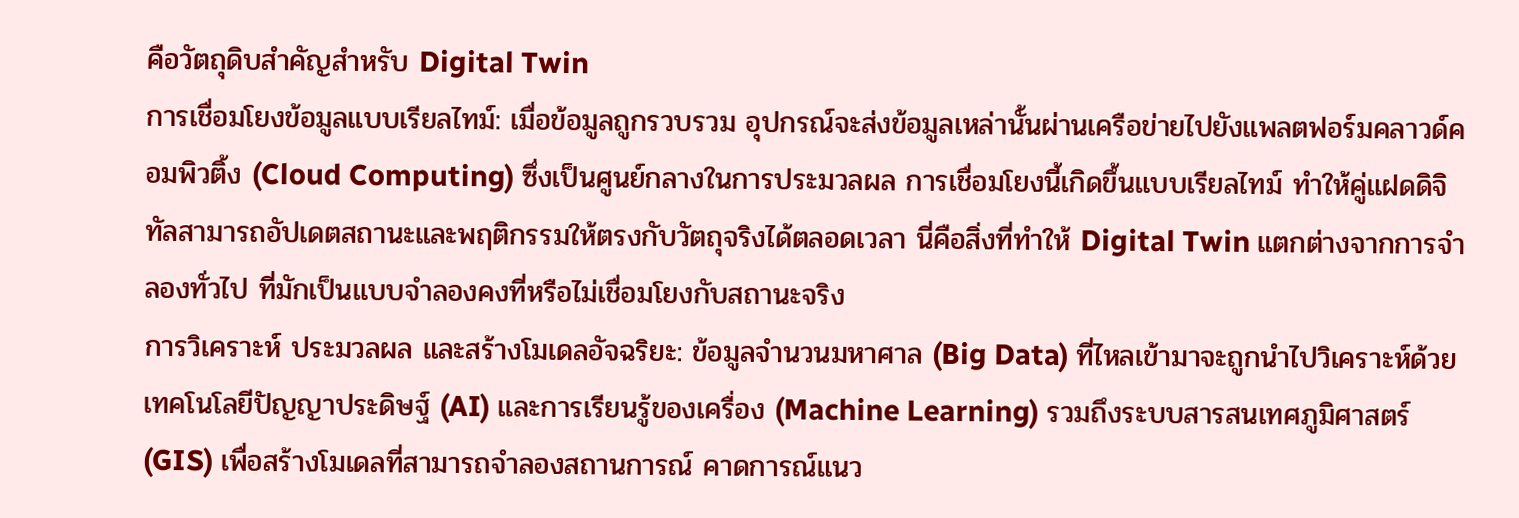คือวัตถุดิบสำคัญสำหรับ Digital Twin
การเชื่อมโยงข้อมูลแบบเรียลไทม์: เมื่อข้อมูลถูกรวบรวม อุปกรณ์จะส่งข้อมูลเหล่านั้นผ่านเครือข่ายไปยังแพลตฟอร์มคลาวด์คอมพิวติ้ง (Cloud Computing) ซึ่งเป็นศูนย์กลางในการประมวลผล การเชื่อมโยงนี้เกิดขึ้นแบบเรียลไทม์ ทำให้คู่แฝดดิจิทัลสามารถอัปเดตสถานะและพฤติกรรมให้ตรงกับวัตถุจริงได้ตลอดเวลา นี่คือสิ่งที่ทำให้ Digital Twin แตกต่างจากการจำลองทั่วไป ที่มักเป็นแบบจำลองคงที่หรือไม่เชื่อมโยงกับสถานะจริง
การวิเคราะห์ ประมวลผล และสร้างโมเดลอัจฉริยะ: ข้อมูลจำนวนมหาศาล (Big Data) ที่ไหลเข้ามาจะถูกนำไปวิเคราะห์ด้วยเทคโนโลยีปัญญาประดิษฐ์ (AI) และการเรียนรู้ของเครื่อง (Machine Learning) รวมถึงระบบสารสนเทศภูมิศาสตร์ (GIS) เพื่อสร้างโมเดลที่สามารถจำลองสถานการณ์ คาดการณ์แนว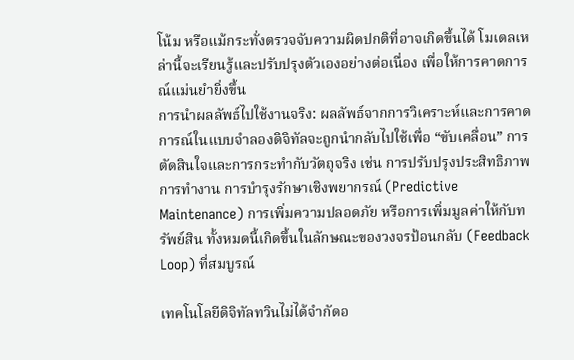โน้ม หรือแม้กระทั่งตรวจจับความผิดปกติที่อาจเกิดขึ้นได้ โมเดลเหล่านี้จะเรียนรู้และปรับปรุงตัวเองอย่างต่อเนื่อง เพื่อให้การคาดการณ์แม่นยำยิ่งขึ้น
การนำผลลัพธ์ไปใช้งานจริง: ผลลัพธ์จากการวิเคราะห์และการคาดการณ์ในแบบจำลองดิจิทัลจะถูกนำกลับไปใช้เพื่อ “ขับเคลื่อน” การตัดสินใจและการกระทำกับวัตถุจริง เช่น การปรับปรุงประสิทธิภาพการทำงาน การบำรุงรักษาเชิงพยากรณ์ (Predictive Maintenance) การเพิ่มความปลอดภัย หรือการเพิ่มมูลค่าให้กับทรัพย์สิน ทั้งหมดนี้เกิดขึ้นในลักษณะของวงจรป้อนกลับ (Feedback Loop) ที่สมบูรณ์

เทคโนโลยีดิจิทัลทวินไม่ได้จำกัดอ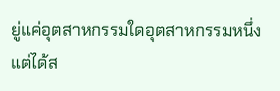ยู่แค่อุตสาหกรรมใดอุตสาหกรรมหนึ่ง แต่ได้ส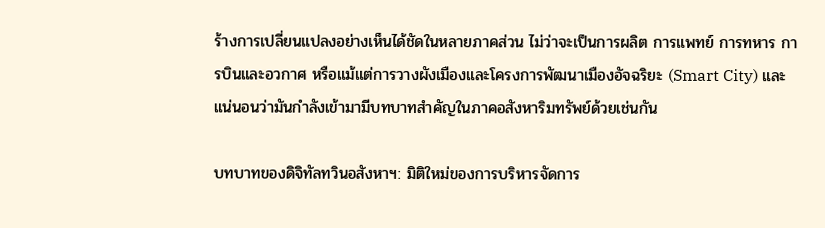ร้างการเปลี่ยนแปลงอย่างเห็นได้ชัดในหลายภาคส่วน ไม่ว่าจะเป็นการผลิต การแพทย์ การทหาร การบินและอวกาศ หรือแม้แต่การวางผังเมืองและโครงการพัฒนาเมืองอัจฉริยะ (Smart City) และแน่นอนว่ามันกำลังเข้ามามีบทบาทสำคัญในภาคอสังหาริมทรัพย์ด้วยเช่นกัน

บทบาทของดิจิทัลทวินอสังหาฯ: มิติใหม่ของการบริหารจัดการ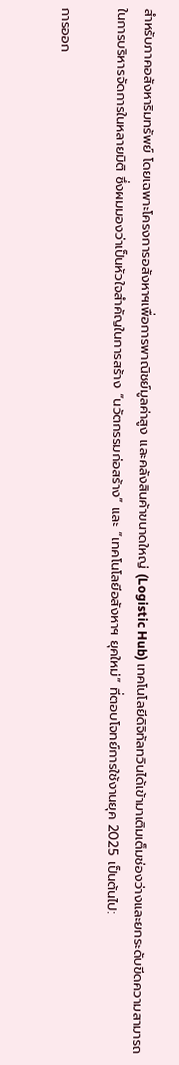สำหรับภาคอสังหาริมทรัพย์ โดยเฉพาะโครงการอสังหาฯเพื่อการพาณิชย์มูลค่าสูง และคลังสินค้าขนาดใหญ่ (Logistic Hub) เทคโนโลยีดิจิทัลทวินได้เข้ามาเติมเต็มช่องว่างและยกระดับขีดความสามารถในการบริหารจัดการในหลายมิติ ซึ่งผมมองว่าเป็นหัวใจสำคัญในการสร้าง “นวัตกรรมก่อสร้าง” และ “เทคโนโลยีอสังหาฯ ยุคใหม่” ที่ตอบโจทย์การใช้งานยุค 2025 เป็นต้นไป:

การออก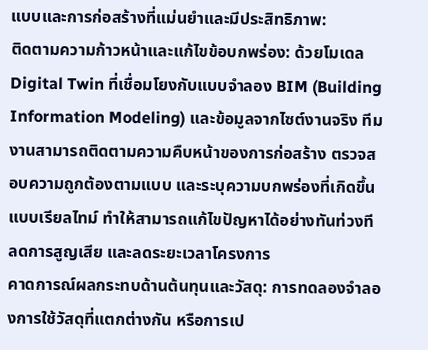แบบและการก่อสร้างที่แม่นยำและมีประสิทธิภาพ:
ติดตามความก้าวหน้าและแก้ไขข้อบกพร่อง: ด้วยโมเดล Digital Twin ที่เชื่อมโยงกับแบบจำลอง BIM (Building Information Modeling) และข้อมูลจากไซต์งานจริง ทีมงานสามารถติดตามความคืบหน้าของการก่อสร้าง ตรวจสอบความถูกต้องตามแบบ และระบุความบกพร่องที่เกิดขึ้นแบบเรียลไทม์ ทำให้สามารถแก้ไขปัญหาได้อย่างทันท่วงที ลดการสูญเสีย และลดระยะเวลาโครงการ
คาดการณ์ผลกระทบด้านต้นทุนและวัสดุ: การทดลองจำลองการใช้วัสดุที่แตกต่างกัน หรือการเป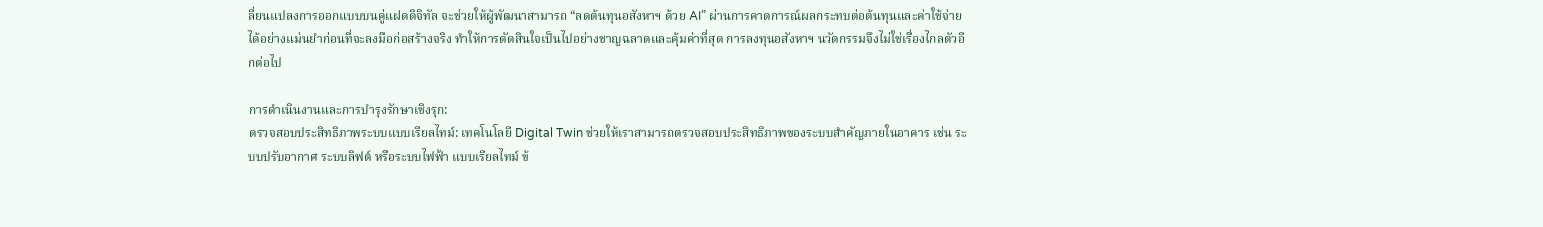ลี่ยนแปลงการออกแบบบนคู่แฝดดิจิทัล จะช่วยให้ผู้พัฒนาสามารถ “ลดต้นทุนอสังหาฯ ด้วย AI” ผ่านการคาดการณ์ผลกระทบต่อต้นทุนและค่าใช้จ่ายได้อย่างแม่นยำก่อนที่จะลงมือก่อสร้างจริง ทำให้การตัดสินใจเป็นไปอย่างชาญฉลาดและคุ้มค่าที่สุด การลงทุนอสังหาฯ นวัตกรรมจึงไม่ใช่เรื่องไกลตัวอีกต่อไป

การดำเนินงานและการบำรุงรักษาเชิงรุก:
ตรวจสอบประสิทธิภาพระบบแบบเรียลไทม์: เทคโนโลยี Digital Twin ช่วยให้เราสามารถตรวจสอบประสิทธิภาพของระบบสำคัญภายในอาคาร เช่น ระบบปรับอากาศ ระบบลิฟต์ หรือระบบไฟฟ้า แบบเรียลไทม์ ข้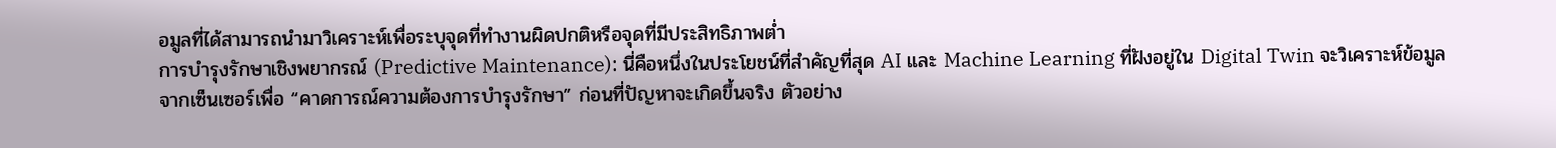อมูลที่ได้สามารถนำมาวิเคราะห์เพื่อระบุจุดที่ทำงานผิดปกติหรือจุดที่มีประสิทธิภาพต่ำ
การบำรุงรักษาเชิงพยากรณ์ (Predictive Maintenance): นี่คือหนึ่งในประโยชน์ที่สำคัญที่สุด AI และ Machine Learning ที่ฝังอยู่ใน Digital Twin จะวิเคราะห์ข้อมูลจากเซ็นเซอร์เพื่อ “คาดการณ์ความต้องการบำรุงรักษา” ก่อนที่ปัญหาจะเกิดขึ้นจริง ตัวอย่าง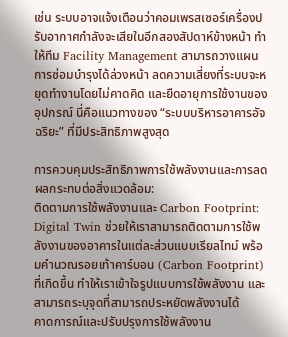เช่น ระบบอาจแจ้งเตือนว่าคอมเพรสเซอร์เครื่องปรับอากาศกำลังจะเสียในอีกสองสัปดาห์ข้างหน้า ทำให้ทีม Facility Management สามารถวางแผนการซ่อมบำรุงได้ล่วงหน้า ลดความเสี่ยงที่ระบบจะหยุดทำงานโดยไม่คาดคิด และยืดอายุการใช้งานของอุปกรณ์ นี่คือแนวทางของ “ระบบบริหารอาคารอัจฉริยะ” ที่มีประสิทธิภาพสูงสุด

การควบคุมประสิทธิภาพการใช้พลังงานและการลดผลกระทบต่อสิ่งแวดล้อม:
ติดตามการใช้พลังงานและ Carbon Footprint: Digital Twin ช่วยให้เราสามารถติดตามการใช้พลังงานของอาคารในแต่ละส่วนแบบเรียลไทม์ พร้อมคำนวณรอยเท้าคาร์บอน (Carbon Footprint) ที่เกิดขึ้น ทำให้เราเข้าใจรูปแบบการใช้พลังงาน และสามารถระบุจุดที่สามารถประหยัดพลังงานได้
คาดการณ์และปรับปรุงการใช้พลังงาน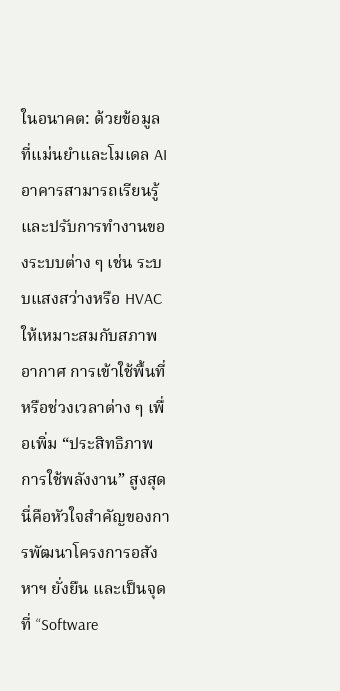ในอนาคต: ด้วยข้อมูลที่แม่นยำและโมเดล AI อาคารสามารถเรียนรู้และปรับการทำงานของระบบต่าง ๆ เช่น ระบบแสงสว่างหรือ HVAC ให้เหมาะสมกับสภาพอากาศ การเข้าใช้พื้นที่ หรือช่วงเวลาต่าง ๆ เพื่อเพิ่ม “ประสิทธิภาพการใช้พลังงาน” สูงสุด นี่คือหัวใจสำคัญของการพัฒนาโครงการอสังหาฯ ยั่งยืน และเป็นจุดที่ “Software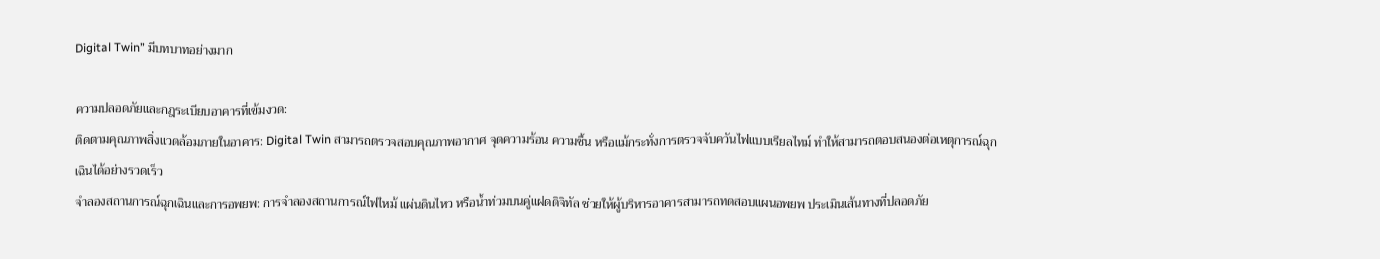Digital Twin” มีบทบาทอย่างมาก

ความปลอดภัยและกฎระเบียบอาคารที่เข้มงวด:
ติดตามคุณภาพสิ่งแวดล้อมภายในอาคาร: Digital Twin สามารถตรวจสอบคุณภาพอากาศ จุดความร้อน ความชื้น หรือแม้กระทั่งการตรวจจับควันไฟแบบเรียลไทม์ ทำให้สามารถตอบสนองต่อเหตุการณ์ฉุกเฉินได้อย่างรวดเร็ว
จำลองสถานการณ์ฉุกเฉินและการอพยพ: การจำลองสถานการณ์ไฟไหม้ แผ่นดินไหว หรือน้ำท่วมบนคู่แฝดดิจิทัล ช่วยให้ผู้บริหารอาคารสามารถทดสอบแผนอพยพ ประเมินเส้นทางที่ปลอดภัย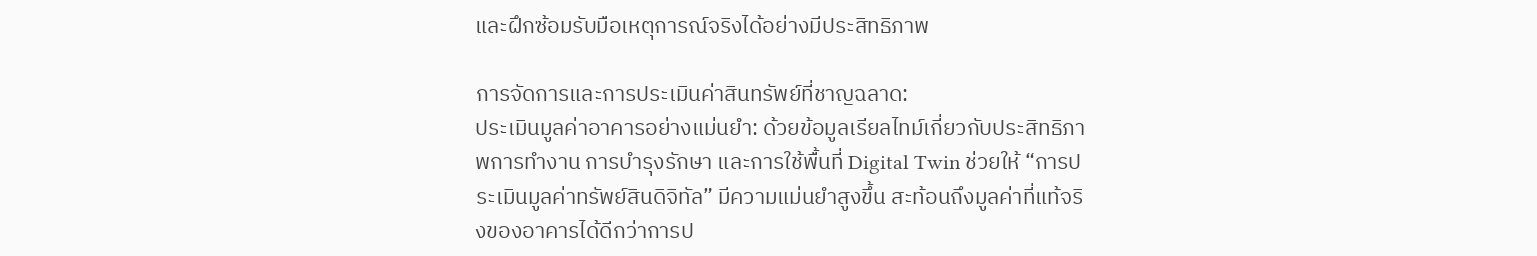และฝึกซ้อมรับมือเหตุการณ์จริงได้อย่างมีประสิทธิภาพ

การจัดการและการประเมินค่าสินทรัพย์ที่ชาญฉลาด:
ประเมินมูลค่าอาคารอย่างแม่นยำ: ด้วยข้อมูลเรียลไทม์เกี่ยวกับประสิทธิภาพการทำงาน การบำรุงรักษา และการใช้พื้นที่ Digital Twin ช่วยให้ “การประเมินมูลค่าทรัพย์สินดิจิทัล” มีความแม่นยำสูงขึ้น สะท้อนถึงมูลค่าที่แท้จริงของอาคารได้ดีกว่าการป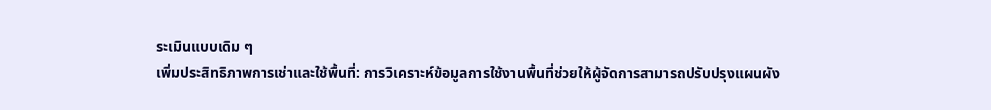ระเมินแบบเดิม ๆ
เพิ่มประสิทธิภาพการเช่าและใช้พื้นที่: การวิเคราะห์ข้อมูลการใช้งานพื้นที่ช่วยให้ผู้จัดการสามารถปรับปรุงแผนผัง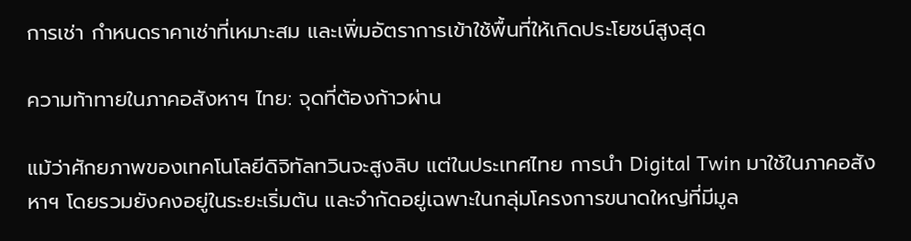การเช่า กำหนดราคาเช่าที่เหมาะสม และเพิ่มอัตราการเข้าใช้พื้นที่ให้เกิดประโยชน์สูงสุด

ความท้าทายในภาคอสังหาฯ ไทย: จุดที่ต้องก้าวผ่าน

แม้ว่าศักยภาพของเทคโนโลยีดิจิทัลทวินจะสูงลิบ แต่ในประเทศไทย การนำ Digital Twin มาใช้ในภาคอสังหาฯ โดยรวมยังคงอยู่ในระยะเริ่มต้น และจำกัดอยู่เฉพาะในกลุ่มโครงการขนาดใหญ่ที่มีมูล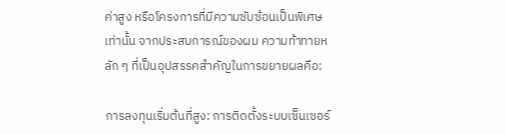ค่าสูง หรือโครงการที่มีความซับซ้อนเป็นพิเศษเท่านั้น จากประสบการณ์ของผม ความท้าทายหลัก ๆ ที่เป็นอุปสรรคสำคัญในการขยายผลคือ:

การลงทุนเริ่มต้นที่สูง: การติดตั้งระบบเซ็นเซอร์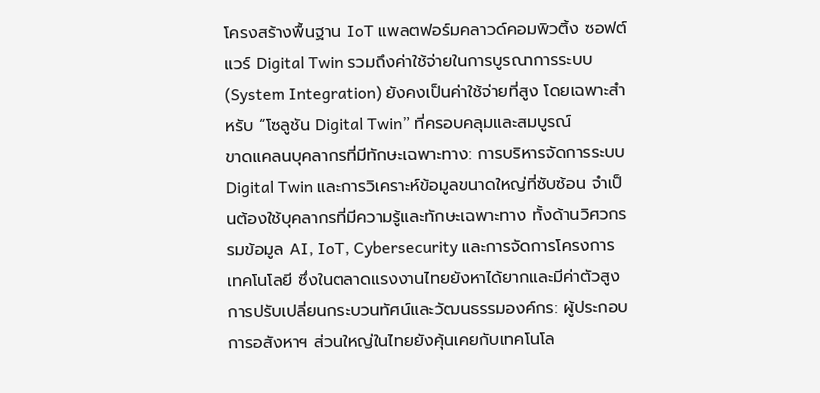โครงสร้างพื้นฐาน IoT แพลตฟอร์มคลาวด์คอมพิวติ้ง ซอฟต์แวร์ Digital Twin รวมถึงค่าใช้จ่ายในการบูรณาการระบบ (System Integration) ยังคงเป็นค่าใช้จ่ายที่สูง โดยเฉพาะสำหรับ “โซลูชัน Digital Twin” ที่ครอบคลุมและสมบูรณ์
ขาดแคลนบุคลากรที่มีทักษะเฉพาะทาง: การบริหารจัดการระบบ Digital Twin และการวิเคราะห์ข้อมูลขนาดใหญ่ที่ซับซ้อน จำเป็นต้องใช้บุคลากรที่มีความรู้และทักษะเฉพาะทาง ทั้งด้านวิศวกรรมข้อมูล AI, IoT, Cybersecurity และการจัดการโครงการเทคโนโลยี ซึ่งในตลาดแรงงานไทยยังหาได้ยากและมีค่าตัวสูง
การปรับเปลี่ยนกระบวนทัศน์และวัฒนธรรมองค์กร: ผู้ประกอบการอสังหาฯ ส่วนใหญ่ในไทยยังคุ้นเคยกับเทคโนโล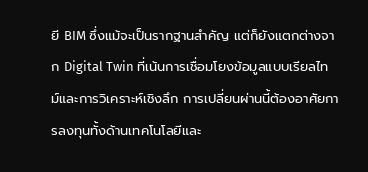ยี BIM ซึ่งแม้จะเป็นรากฐานสำคัญ แต่ก็ยังแตกต่างจาก Digital Twin ที่เน้นการเชื่อมโยงข้อมูลแบบเรียลไทม์และการวิเคราะห์เชิงลึก การเปลี่ยนผ่านนี้ต้องอาศัยการลงทุนทั้งด้านเทคโนโลยีและ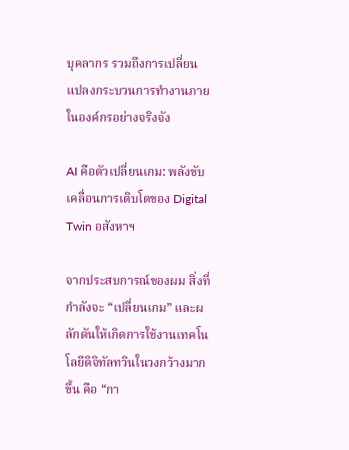บุคลากร รวมถึงการเปลี่ยนแปลงกระบวนการทำงานภายในองค์กรอย่างจริงจัง

AI คือตัวเปลี่ยนเกม: พลังขับเคลื่อนการเติบโตของ Digital Twin อสังหาฯ

จากประสบการณ์ของผม สิ่งที่กำลังจะ “เปลี่ยนเกม” และผลักดันให้เกิดการใช้งานเทคโนโลยีดิจิทัลทวินในวงกว้างมากขึ้น คือ “กา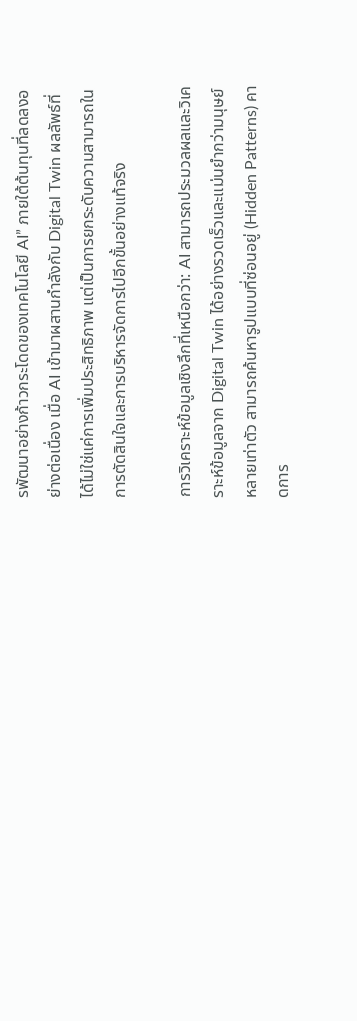รพัฒนาอย่างก้าวกระโดดของเทคโนโลยี AI” ภายใต้ต้นทุนที่ลดลงอย่างต่อเนื่อง เมื่อ AI เข้ามาผสานกำลังกับ Digital Twin ผลลัพธ์ที่ได้ไม่ใช่แค่การเพิ่มประสิทธิภาพ แต่เป็นการยกระดับความสามารถในการตัดสินใจและการบริหารจัดการไปอีกขั้นอย่างแท้จริง

การวิเคราะห์ข้อมูลเชิงลึกที่เหนือกว่า: AI สามารถประมวลผลและวิเคราะห์ข้อมูลจาก Digital Twin ได้อย่างรวดเร็วและแม่นยำกว่ามนุษย์หลายเท่าตัว สามารถค้นหารูปแบบที่ซ่อนอยู่ (Hidden Patterns) คาดการ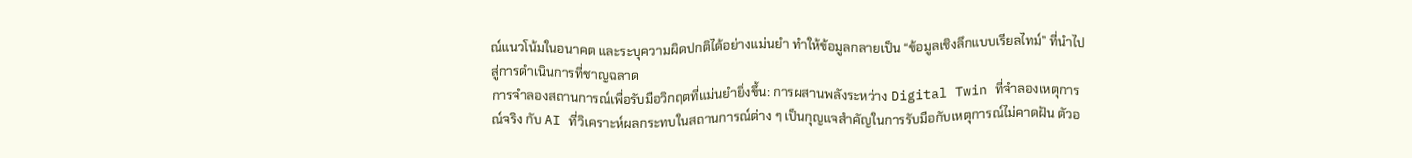ณ์แนวโน้มในอนาคต และระบุความผิดปกติได้อย่างแม่นยำ ทำให้ข้อมูลกลายเป็น “ข้อมูลเชิงลึกแบบเรียลไทม์” ที่นำไปสู่การดำเนินการที่ชาญฉลาด
การจำลองสถานการณ์เพื่อรับมือวิกฤตที่แม่นยำยิ่งขึ้น: การผสานพลังระหว่าง Digital Twin ที่จำลองเหตุการณ์จริง กับ AI ที่วิเคราะห์ผลกระทบในสถานการณ์ต่าง ๆ เป็นกุญแจสำคัญในการรับมือกับเหตุการณ์ไม่คาดฝัน ตัวอ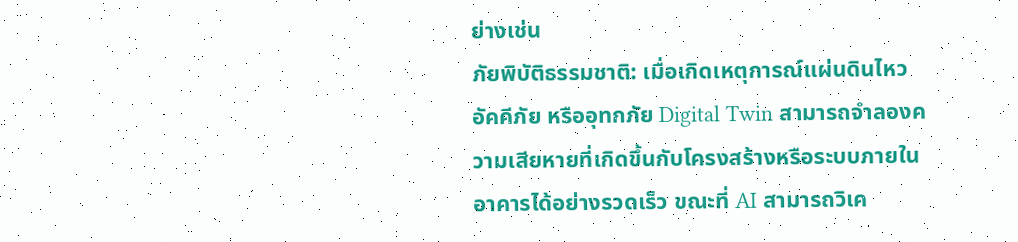ย่างเช่น
ภัยพิบัติธรรมชาติ: เมื่อเกิดเหตุการณ์แผ่นดินไหว อัคคีภัย หรืออุทกภัย Digital Twin สามารถจำลองความเสียหายที่เกิดขึ้นกับโครงสร้างหรือระบบภายในอาคารได้อย่างรวดเร็ว ขณะที่ AI สามารถวิเค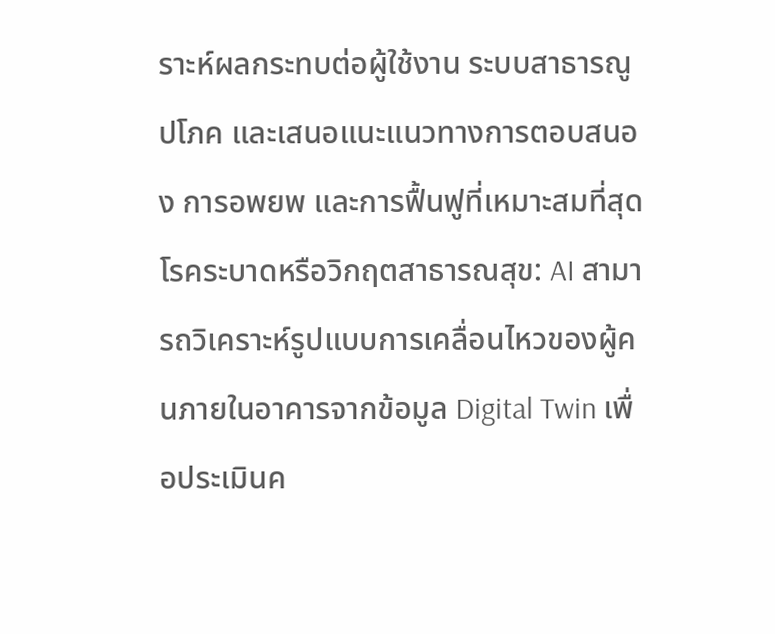ราะห์ผลกระทบต่อผู้ใช้งาน ระบบสาธารณูปโภค และเสนอแนะแนวทางการตอบสนอง การอพยพ และการฟื้นฟูที่เหมาะสมที่สุด
โรคระบาดหรือวิกฤตสาธารณสุข: AI สามารถวิเคราะห์รูปแบบการเคลื่อนไหวของผู้คนภายในอาคารจากข้อมูล Digital Twin เพื่อประเมินค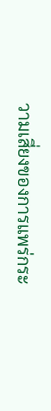วามเสี่ยงของการแพร่กระ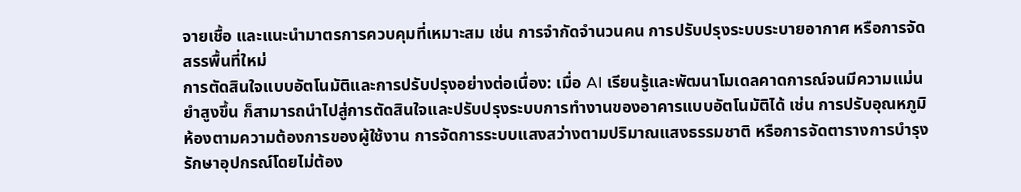จายเชื้อ และแนะนำมาตรการควบคุมที่เหมาะสม เช่น การจำกัดจำนวนคน การปรับปรุงระบบระบายอากาศ หรือการจัดสรรพื้นที่ใหม่
การตัดสินใจแบบอัตโนมัติและการปรับปรุงอย่างต่อเนื่อง: เมื่อ AI เรียนรู้และพัฒนาโมเดลคาดการณ์จนมีความแม่นยำสูงขึ้น ก็สามารถนำไปสู่การตัดสินใจและปรับปรุงระบบการทำงานของอาคารแบบอัตโนมัติได้ เช่น การปรับอุณหภูมิห้องตามความต้องการของผู้ใช้งาน การจัดการระบบแสงสว่างตามปริมาณแสงธรรมชาติ หรือการจัดตารางการบำรุงรักษาอุปกรณ์โดยไม่ต้อง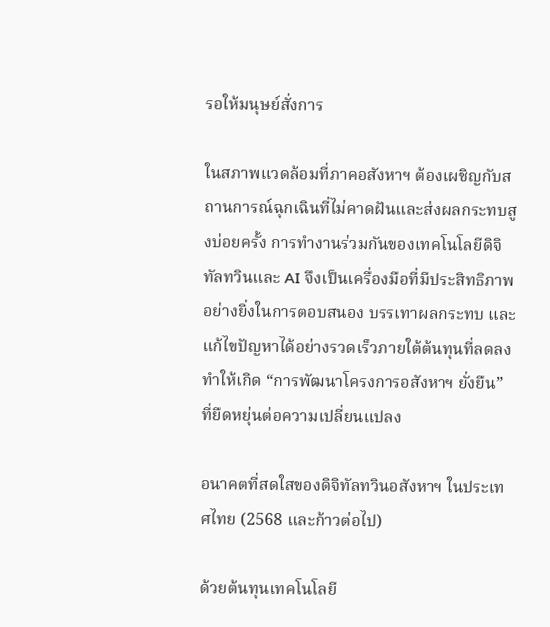รอให้มนุษย์สั่งการ

ในสภาพแวดล้อมที่ภาคอสังหาฯ ต้องเผชิญกับสถานการณ์ฉุกเฉินที่ไม่คาดฝันและส่งผลกระทบสูงบ่อยครั้ง การทำงานร่วมกันของเทคโนโลยีดิจิทัลทวินและ AI จึงเป็นเครื่องมือที่มีประสิทธิภาพอย่างยิ่งในการตอบสนอง บรรเทาผลกระทบ และแก้ไขปัญหาได้อย่างรวดเร็วภายใต้ต้นทุนที่ลดลง ทำให้เกิด “การพัฒนาโครงการอสังหาฯ ยั่งยืน” ที่ยืดหยุ่นต่อความเปลี่ยนแปลง

อนาคตที่สดใสของดิจิทัลทวินอสังหาฯ ในประเทศไทย (2568 และก้าวต่อไป)

ด้วยต้นทุนเทคโนโลยี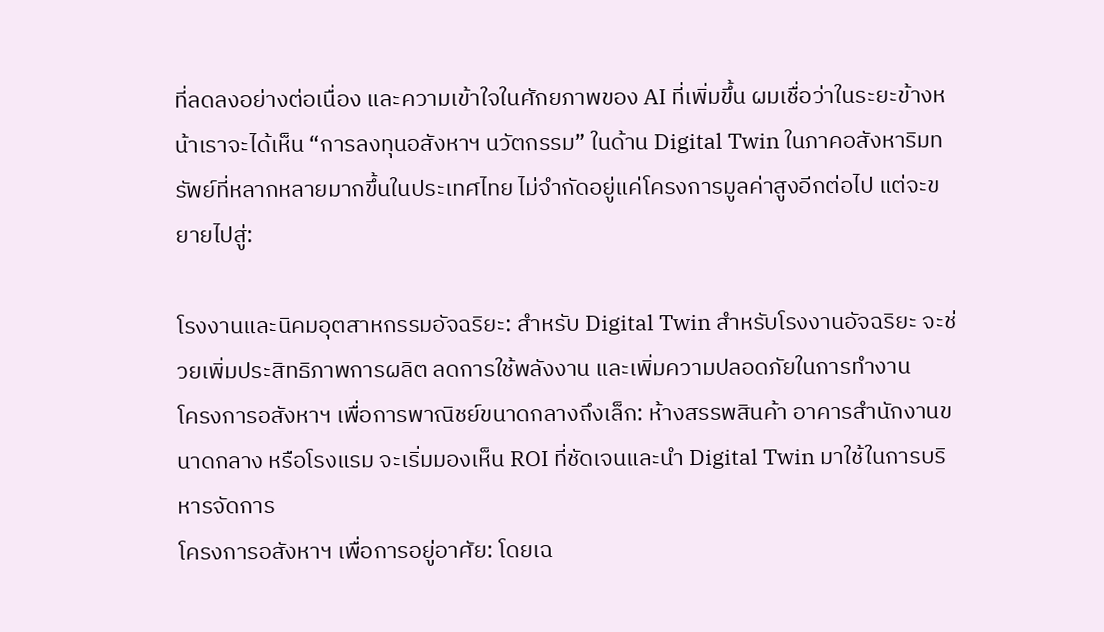ที่ลดลงอย่างต่อเนื่อง และความเข้าใจในศักยภาพของ AI ที่เพิ่มขึ้น ผมเชื่อว่าในระยะข้างหน้าเราจะได้เห็น “การลงทุนอสังหาฯ นวัตกรรม” ในด้าน Digital Twin ในภาคอสังหาริมทรัพย์ที่หลากหลายมากขึ้นในประเทศไทย ไม่จำกัดอยู่แค่โครงการมูลค่าสูงอีกต่อไป แต่จะขยายไปสู่:

โรงงานและนิคมอุตสาหกรรมอัจฉริยะ: สำหรับ Digital Twin สำหรับโรงงานอัจฉริยะ จะช่วยเพิ่มประสิทธิภาพการผลิต ลดการใช้พลังงาน และเพิ่มความปลอดภัยในการทำงาน
โครงการอสังหาฯ เพื่อการพาณิชย์ขนาดกลางถึงเล็ก: ห้างสรรพสินค้า อาคารสำนักงานขนาดกลาง หรือโรงแรม จะเริ่มมองเห็น ROI ที่ชัดเจนและนำ Digital Twin มาใช้ในการบริหารจัดการ
โครงการอสังหาฯ เพื่อการอยู่อาศัย: โดยเฉ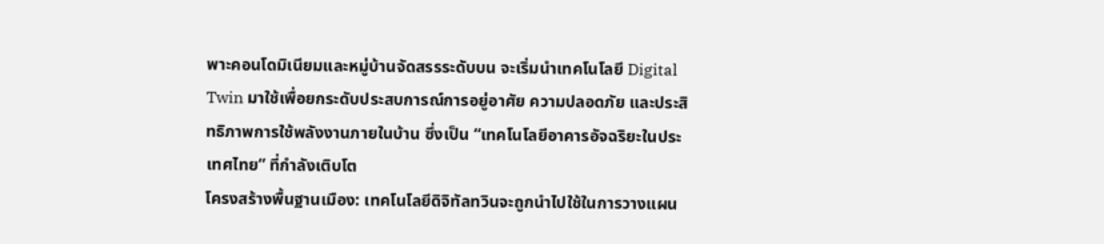พาะคอนโดมิเนียมและหมู่บ้านจัดสรรระดับบน จะเริ่มนำเทคโนโลยี Digital Twin มาใช้เพื่อยกระดับประสบการณ์การอยู่อาศัย ความปลอดภัย และประสิทธิภาพการใช้พลังงานภายในบ้าน ซึ่งเป็น “เทคโนโลยีอาคารอัจฉริยะในประเทศไทย” ที่กำลังเติบโต
โครงสร้างพื้นฐานเมือง: เทคโนโลยีดิจิทัลทวินจะถูกนำไปใช้ในการวางแผน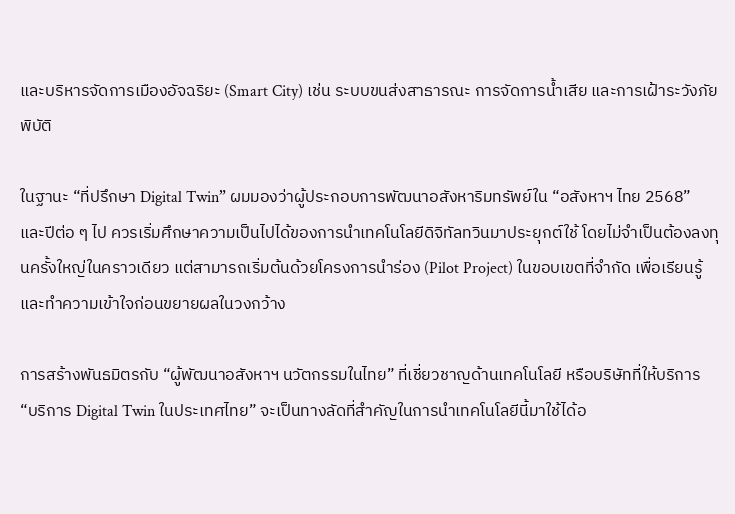และบริหารจัดการเมืองอัจฉริยะ (Smart City) เช่น ระบบขนส่งสาธารณะ การจัดการน้ำเสีย และการเฝ้าระวังภัยพิบัติ

ในฐานะ “ที่ปรึกษา Digital Twin” ผมมองว่าผู้ประกอบการพัฒนาอสังหาริมทรัพย์ใน “อสังหาฯ ไทย 2568” และปีต่อ ๆ ไป ควรเริ่มศึกษาความเป็นไปได้ของการนำเทคโนโลยีดิจิทัลทวินมาประยุกต์ใช้ โดยไม่จำเป็นต้องลงทุนครั้งใหญ่ในคราวเดียว แต่สามารถเริ่มต้นด้วยโครงการนำร่อง (Pilot Project) ในขอบเขตที่จำกัด เพื่อเรียนรู้และทำความเข้าใจก่อนขยายผลในวงกว้าง

การสร้างพันธมิตรกับ “ผู้พัฒนาอสังหาฯ นวัตกรรมในไทย” ที่เชี่ยวชาญด้านเทคโนโลยี หรือบริษัทที่ให้บริการ “บริการ Digital Twin ในประเทศไทย” จะเป็นทางลัดที่สำคัญในการนำเทคโนโลยีนี้มาใช้ได้อ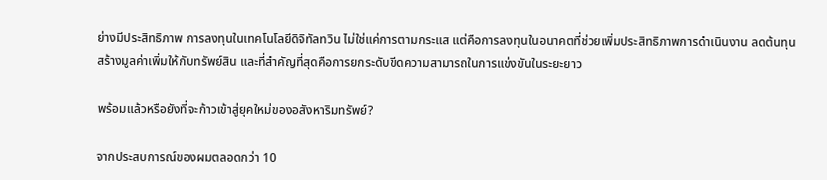ย่างมีประสิทธิภาพ การลงทุนในเทคโนโลยีดิจิทัลทวิน ไม่ใช่แค่การตามกระแส แต่คือการลงทุนในอนาคตที่ช่วยเพิ่มประสิทธิภาพการดำเนินงาน ลดต้นทุน สร้างมูลค่าเพิ่มให้กับทรัพย์สิน และที่สำคัญที่สุดคือการยกระดับขีดความสามารถในการแข่งขันในระยะยาว

พร้อมแล้วหรือยังที่จะก้าวเข้าสู่ยุคใหม่ของอสังหาริมทรัพย์?

จากประสบการณ์ของผมตลอดกว่า 10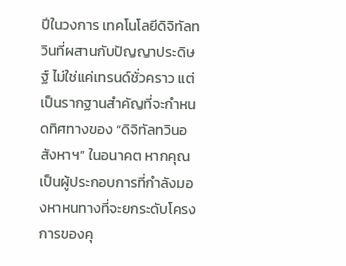ปีในวงการ เทคโนโลยีดิจิทัลทวินที่ผสานกับปัญญาประดิษฐ์ ไม่ใช่แค่เทรนด์ชั่วคราว แต่เป็นรากฐานสำคัญที่จะกำหนดทิศทางของ “ดิจิทัลทวินอสังหาฯ” ในอนาคต หากคุณเป็นผู้ประกอบการที่กำลังมองหาหนทางที่จะยกระดับโครงการของคุ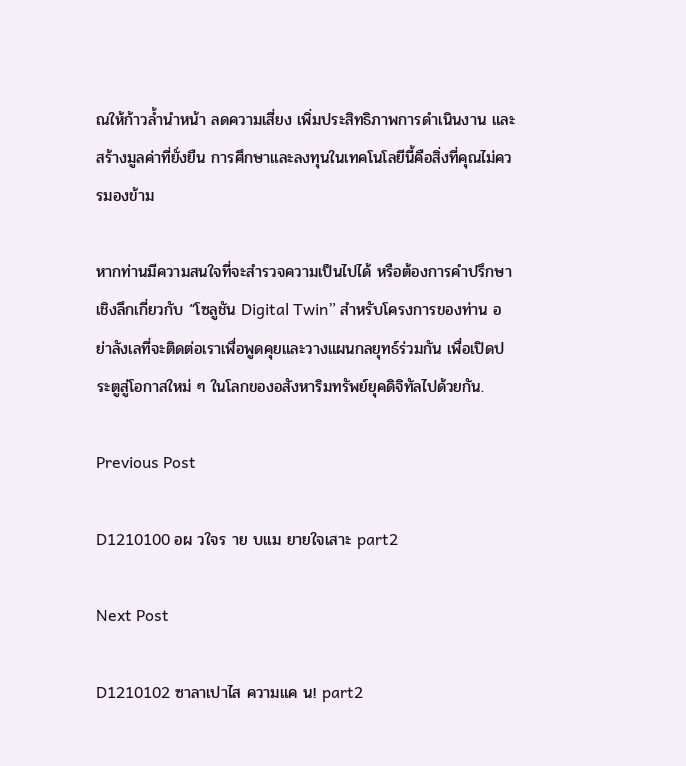ณให้ก้าวล้ำนำหน้า ลดความเสี่ยง เพิ่มประสิทธิภาพการดำเนินงาน และสร้างมูลค่าที่ยั่งยืน การศึกษาและลงทุนในเทคโนโลยีนี้คือสิ่งที่คุณไม่ควรมองข้าม

หากท่านมีความสนใจที่จะสำรวจความเป็นไปได้ หรือต้องการคำปรึกษาเชิงลึกเกี่ยวกับ “โซลูชัน Digital Twin” สำหรับโครงการของท่าน อย่าลังเลที่จะติดต่อเราเพื่อพูดคุยและวางแผนกลยุทธ์ร่วมกัน เพื่อเปิดประตูสู่โอกาสใหม่ ๆ ในโลกของอสังหาริมทรัพย์ยุคดิจิทัลไปด้วยกัน.

Previous Post

D1210100 อผ วใจร าย บแม ยายใจเสาะ part2

Next Post

D1210102 ซาลาเปาไส ความแค น! part2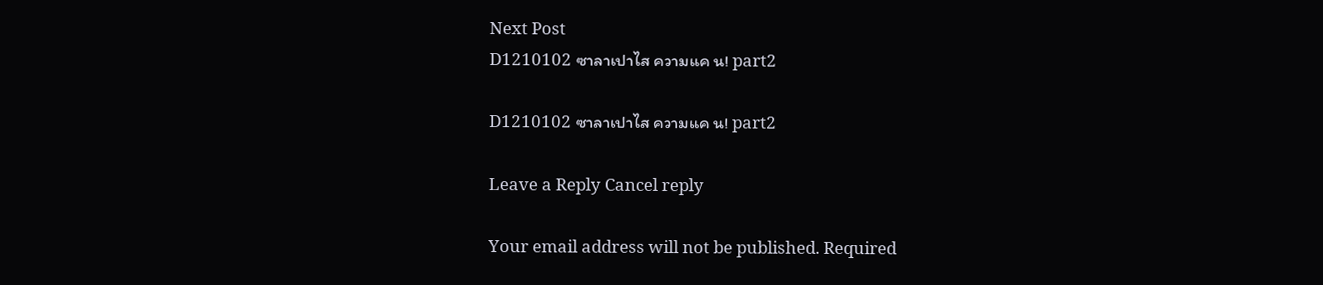Next Post
D1210102 ซาลาเปาไส ความแค น! part2

D1210102 ซาลาเปาไส ความแค น! part2

Leave a Reply Cancel reply

Your email address will not be published. Required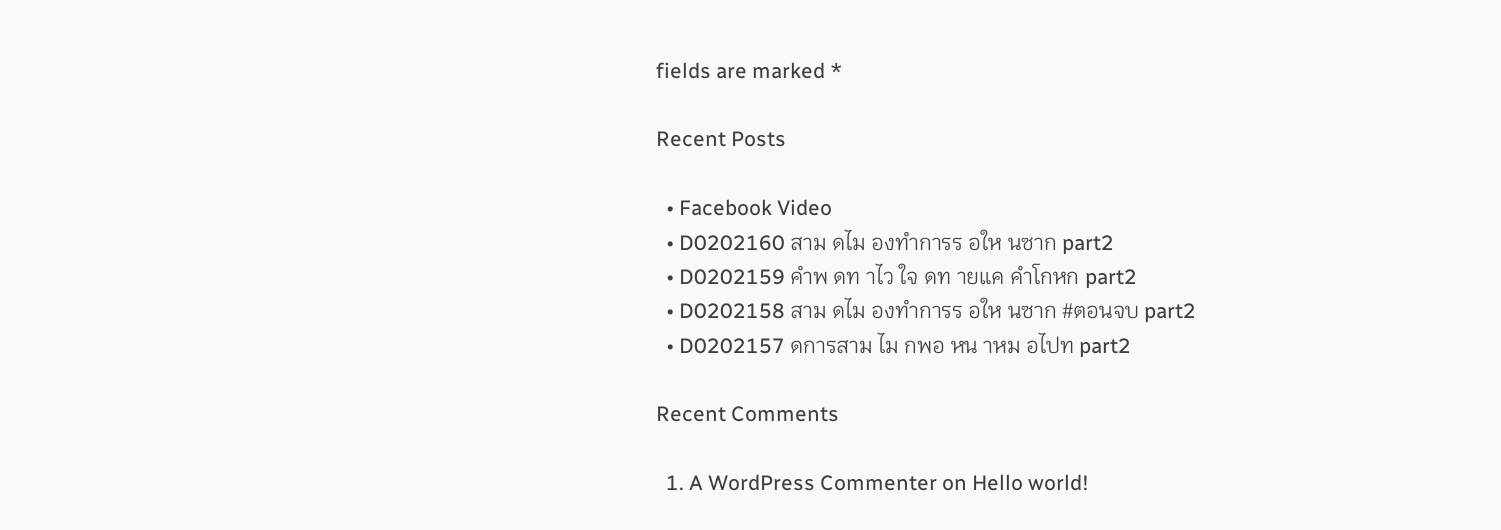fields are marked *

Recent Posts

  • Facebook Video
  • D0202160 สาม ดไม องทำการร อให นซาก part2
  • D0202159 คำพ ดท าไว ใจ ดท ายแค คำโกหก part2
  • D0202158 สาม ดไม องทำการร อให นซาก #ตอนจบ part2
  • D0202157 ดการสาม ไม กพอ หน าหม อไปท part2

Recent Comments

  1. A WordPress Commenter on Hello world!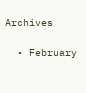Archives

  • February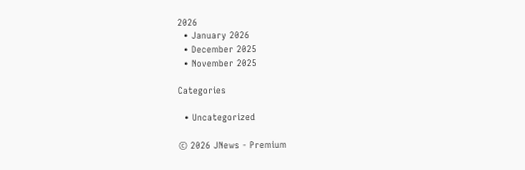2026
  • January 2026
  • December 2025
  • November 2025

Categories

  • Uncategorized

© 2026 JNews - Premium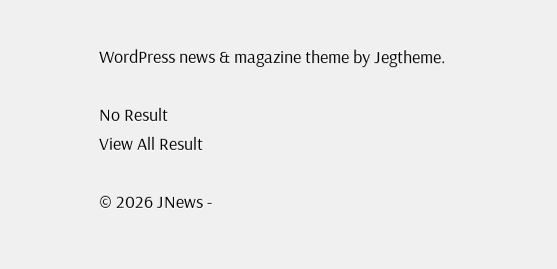WordPress news & magazine theme by Jegtheme.

No Result
View All Result

© 2026 JNews -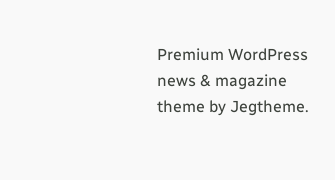Premium WordPress news & magazine theme by Jegtheme.